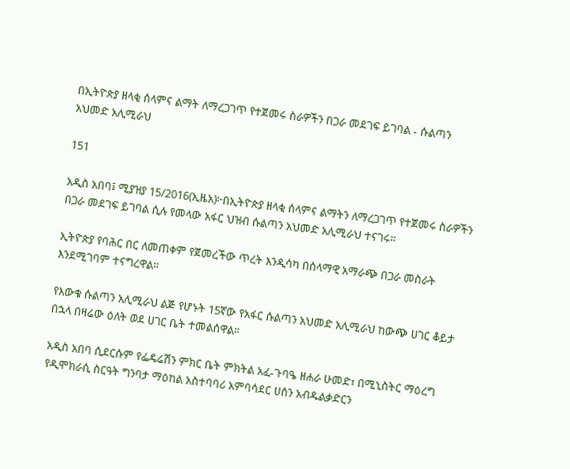በኢትዮጵያ ዘላቂ ሰላምና ልማት ለማረጋገጥ የተጀመሩ ስራዎችን በጋራ መደገፍ ይገባል - ሱልጣን አህመድ አሊሚራህ

151

አዲስ አበባ፤ ሚያዝያ 15/2016(ኢዜአ)፦በኢትዮጵያ ዘላቂ ሰላምና ልማትን ለማረጋገጥ የተጀመሩ ስራዎችን በጋራ መደገፍ ይገባል ሲሉ የመላው አፋር ህዝብ ሱልጣን አህመድ አሊሚራህ ተናገሩ።

ኢትዮጵያ የባሕር በር ለመጠቀም የጀመረችው ጥረት እንዲሳካ በሰላማዊ አማራጭ በጋራ መስራት እንደሚገባም ተናግረዋል።

የእውቁ ሱልጣን አሊሚራህ ልጅ የሆኑት 15ኛው የአፋር ሱልጣን አህመድ አሊሚራህ ከውጭ ሀገር ቆይታ በኋላ በዛሬው ዕለት ወደ ሀገር ቤት ተመልሰዋል።

አዲስ አበባ ሲደርሱም የፌዴሬሽን ምክር ቤት ምክትል አፈ-ጉባዔ ዘሐራ ሁመድ፣ በሚኒስትር ማዕረግ የዲሞክራሲ ስርዓት ግንባታ ማዕከል አስተባባሪ አምባሳደር ሀሰን አብዱልቃድርን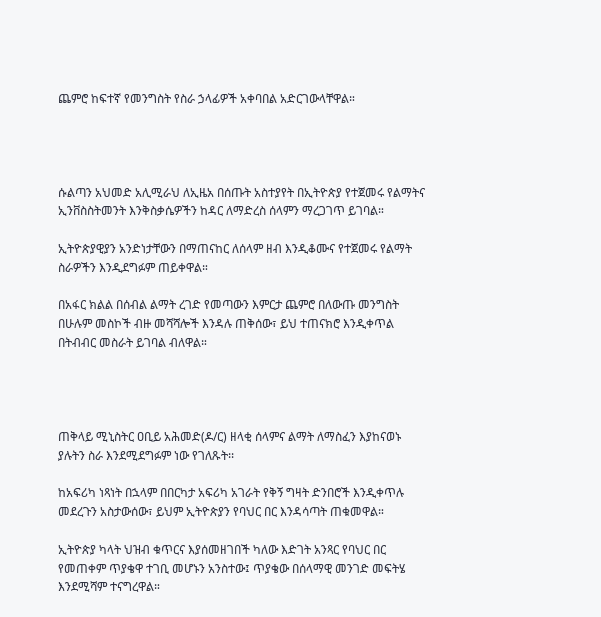ጨምሮ ከፍተኛ የመንግስት የስራ ኃላፊዎች አቀባበል አድርገውላቸዋል።




ሱልጣን አህመድ አሊሚራህ ለኢዜአ በሰጡት አስተያየት በኢትዮጵያ የተጀመሩ የልማትና ኢንቨስስትመንት እንቅስቃሴዎችን ከዳር ለማድረስ ሰላምን ማረጋገጥ ይገባል።

ኢትዮጵያዊያን አንድነታቸውን በማጠናከር ለሰላም ዘብ እንዲቆሙና የተጀመሩ የልማት ስራዎችን እንዲደግፉም ጠይቀዋል።

በአፋር ክልል በሰብል ልማት ረገድ የመጣውን እምርታ ጨምሮ በለውጡ መንግስት በሁሉም መስኮች ብዙ መሻሻሎች እንዳሉ ጠቅሰው፣ ይህ ተጠናክሮ እንዲቀጥል በትብብር መስራት ይገባል ብለዋል።




ጠቅላይ ሚኒስትር ዐቢይ አሕመድ(ዶ/ር) ዘላቂ ሰላምና ልማት ለማስፈን እያከናወኑ ያሉትን ስራ እንደሚደግፉም ነው የገለጹት፡፡

ከአፍሪካ ነጻነት በኋላም በበርካታ አፍሪካ አገራት የቅኝ ግዛት ድንበሮች እንዲቀጥሉ መደረጉን አስታውሰው፣ ይህም ኢትዮጵያን የባህር በር እንዳሳጣት ጠቁመዋል።

ኢትዮጵያ ካላት ህዝብ ቁጥርና እያሰመዘገበች ካለው እድገት አንጻር የባህር በር የመጠቀም ጥያቄዋ ተገቢ መሆኑን አንስተው፤ ጥያቄው በሰላማዊ መንገድ መፍትሄ እንደሚሻም ተናግረዋል።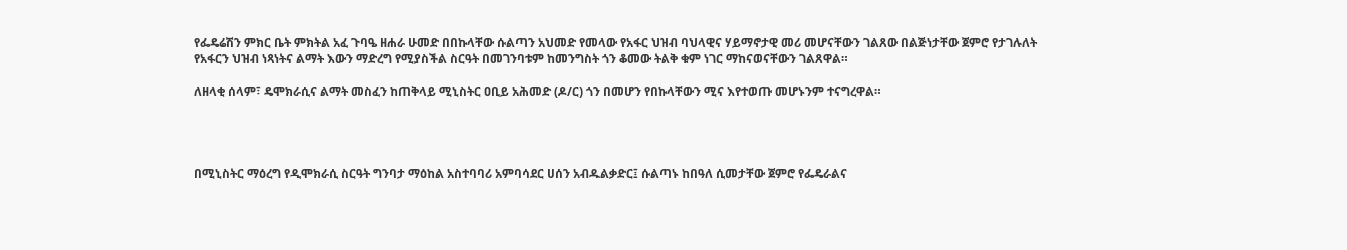የፌዴሬሽን ምክር ቤት ምክትል አፈ ጉባዔ ዘሐራ ሁመድ በበኩላቸው ሱልጣን አህመድ የመላው የአፋር ህዝብ ባህላዊና ሃይማኖታዊ መሪ መሆናቸውን ገልጸው በልጅነታቸው ጀምሮ የታገሉለት የአፋርን ህዝብ ነጻነትና ልማት እውን ማድረግ የሚያስችል ስርዓት በመገንባቱም ከመንግስት ጎን ቆመው ትልቅ ቁም ነገር ማከናወናቸውን ገልጸዋል።

ለዘላቂ ሰላም፣ ዴሞክራሲና ልማት መስፈን ከጠቅላይ ሚኒስትር ዐቢይ አሕመድ (ዶ/ር) ጎን በመሆን የበኩላቸውን ሚና እየተወጡ መሆኑንም ተናግረዋል።




በሚኒስትር ማዕረግ የዲሞክራሲ ስርዓት ግንባታ ማዕከል አስተባባሪ አምባሳደር ሀሰን አብዱልቃድር፤ ሱልጣኑ ከበዓለ ሲመታቸው ጀምሮ የፌዴራልና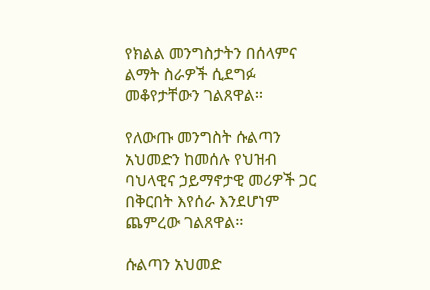የክልል መንግስታትን በሰላምና ልማት ስራዎች ሲደግፉ መቆየታቸውን ገልጸዋል፡፡

የለውጡ መንግስት ሱልጣን አህመድን ከመሰሉ የህዝብ ባህላዊና ኃይማኖታዊ መሪዎች ጋር በቅርበት እየሰራ እንደሆነም ጨምረው ገልጸዋል፡፡

ሱልጣን አህመድ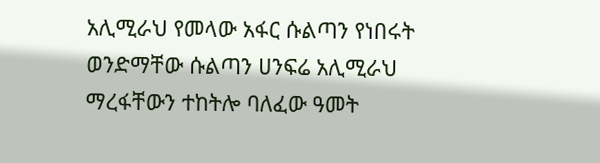አሊሚራህ የመላው አፋር ሱልጣን የነበሩት ወንድማቸው ሱልጣን ሀንፍሬ አሊሚራህ ማረፋቸውን ተከትሎ ባለፈው ዓመት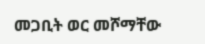መጋቢት ወር መሾማቸው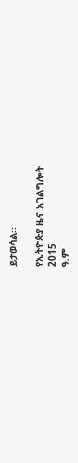ይታወሳል፡፡

የኢትዮጵያ ዜና አገልግሎት
2015
ዓ.ም